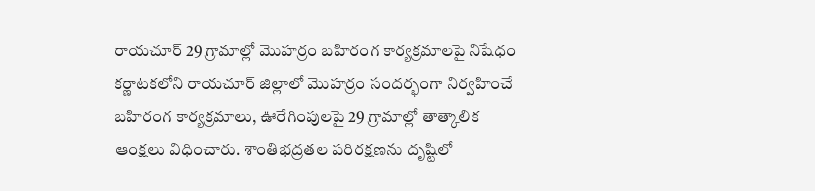రాయచూర్ 29 గ్రామాల్లో మొహర్రం బహిరంగ కార్యక్రమాలపై నిషేధం
కర్ణాటకలోని రాయచూర్ జిల్లాలో మొహర్రం సందర్భంగా నిర్వహించే బహిరంగ కార్యక్రమాలు, ఊరేగింపులపై 29 గ్రామాల్లో తాత్కాలిక ఆంక్షలు విధించారు. శాంతిభద్రతల పరిరక్షణను దృష్టిలో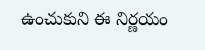ఉంచుకుని ఈ నిర్ణయం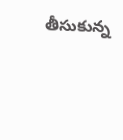తీసుకున్న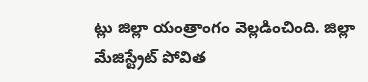ట్లు జిల్లా యంత్రాంగం వెల్లడించింది. జిల్లా మేజిస్ట్రేట్ పోవిత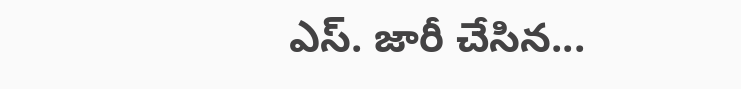ఎస్. జారీ చేసిన...